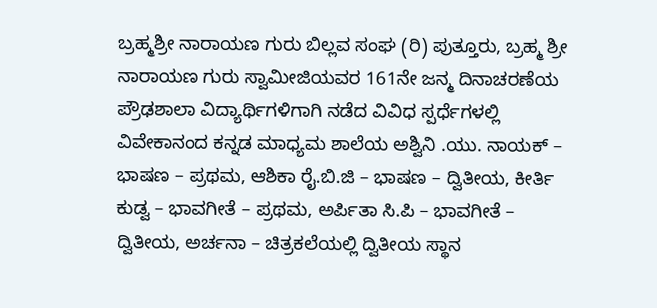ಬ್ರಹ್ಮಶ್ರೀ ನಾರಾಯಣ ಗುರು ಬಿಲ್ಲವ ಸಂಘ (ರಿ) ಪುತ್ತೂರು, ಬ್ರಹ್ಮ ಶ್ರೀ ನಾರಾಯಣ ಗುರು ಸ್ವಾಮೀಜಿಯವರ 161ನೇ ಜನ್ಮ ದಿನಾಚರಣೆಯ ಪ್ರೌಢಶಾಲಾ ವಿದ್ಯಾರ್ಥಿಗಳಿಗಾಗಿ ನಡೆದ ವಿವಿಧ ಸ್ಪರ್ಧೆಗಳಲ್ಲಿ ವಿವೇಕಾನಂದ ಕನ್ನಡ ಮಾಧ್ಯಮ ಶಾಲೆಯ ಅಶ್ವಿನಿ .ಯು. ನಾಯಕ್ – ಭಾಷಣ – ಪ್ರಥಮ, ಆಶಿಕಾ ರೈ.ಬಿ.ಜಿ – ಭಾಷಣ – ದ್ವಿತೀಯ, ಕೀರ್ತಿ ಕುಡ್ವ – ಭಾವಗೀತೆ – ಪ್ರಥಮ, ಅರ್ಪಿತಾ ಸಿ.ಪಿ – ಭಾವಗೀತೆ – ದ್ವಿತೀಯ, ಅರ್ಚನಾ – ಚಿತ್ರಕಲೆಯಲ್ಲಿ ದ್ವಿತೀಯ ಸ್ಥಾನ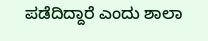ಪಡೆದಿದ್ದಾರೆ ಎಂದು ಶಾಲಾ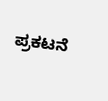ಪ್ರಕಟನೆ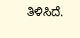ತಿಳಿಸಿದೆ.